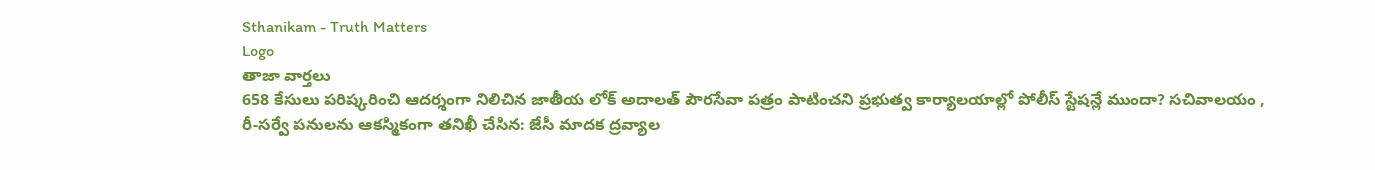Sthanikam - Truth Matters
Logo
తాజా వార్తలు
658 కేసులు పరిష్కరించి ఆదర్శంగా నిలిచిన జాతీయ లోక్ అదాలత్ పౌరసేవా పత్రం పాటించని ప్రభుత్వ కార్యాలయాల్లో పోలీస్ స్టేషన్లే ముందా? సచివాలయం , రీ-సర్వే పనులను ఆకస్మికంగా తనిఖీ చేసిన: జేసీ మాదక ద్రవ్యాల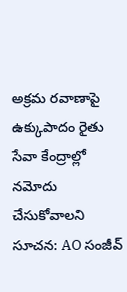అక్రమ రవాణాపై ఉక్కుపాదం రైతు సేవా కేంద్రాల్లో నమోదు చేసుకోవాలని సూచన: AO సంజీవ్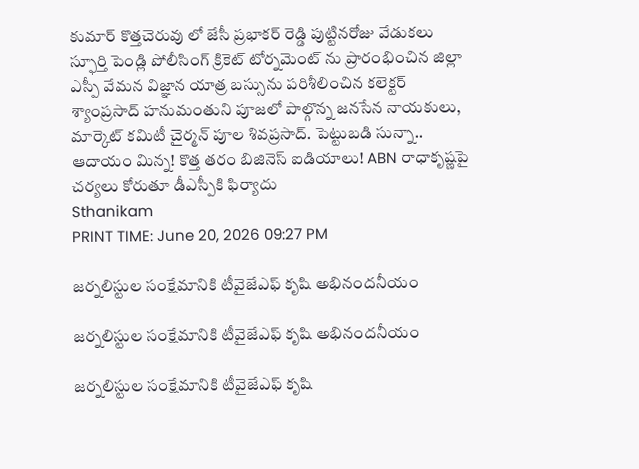కుమార్ కొత్తచెరువు లో జేసీ ప్రభాకర్ రెడ్డి పుట్టినరోజు వేడుకలు స్ఫూర్తి పెండ్లి పోలీసింగ్ క్రికెట్ టోర్నమెంట్ ను ప్రారంభించిన జిల్లా ఎస్పీ వేమన విజ్ఞాన యాత్ర బస్సును పరిశీలించిన కలెక్టర్ శ్యాంప్రసాద్ హనుమంతుని పూజలో పాల్గొన్న జనసేన నాయకులు, మార్కెట్ కమిటీ చైర్మన్ పూల శివప్రసాద్. పెట్టుబడి సున్నా.. ఆదాయం మిన్న! కొత్త తరం బిజినెస్ ఐడియాలు! ABN రాధాకృష్ణపై చర్యలు కోరుతూ డీఎస్పీకి ఫిర్యాదు
Sthanikam
PRINT TIME: June 20, 2026 09:27 PM

జర్నలిస్టుల సంక్షేమానికి టీవైజేఎఫ్ కృషి అభినందనీయం

జర్నలిస్టుల సంక్షేమానికి టీవైజేఎఫ్ కృషి అభినందనీయం

జర్నలిస్టుల సంక్షేమానికి టీవైజేఎఫ్ కృషి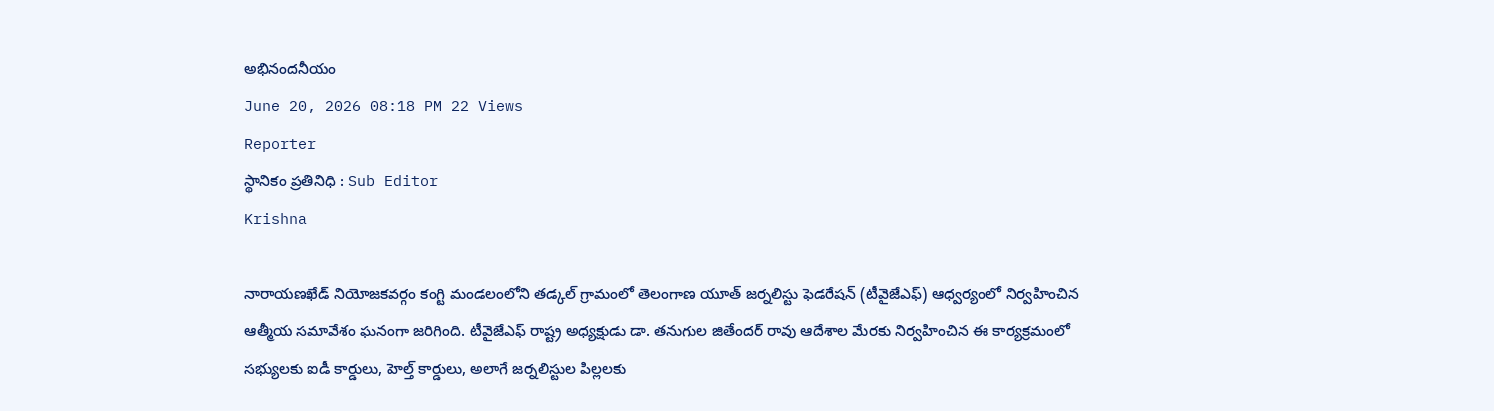అభినందనీయం
June 20, 2026 08:18 PM 22 Views
Reporter
స్థానికం ప్రతినిధి : Sub Editor
Krishna

నారాయణఖేడ్ నియోజకవర్గం కంగ్టి మండలంలోని తడ్కల్ గ్రామంలో తెలంగాణ యూత్ జర్నలిస్టు ఫెడరేషన్ (టీవైజేఎఫ్) ఆధ్వర్యంలో నిర్వహించిన ఆత్మీయ సమావేశం ఘనంగా జరిగింది. టీవైజేఎఫ్ రాష్ట్ర అధ్యక్షుడు డా. తనుగుల జితేందర్ రావు ఆదేశాల మేరకు నిర్వహించిన ఈ కార్యక్రమంలో సభ్యులకు ఐడీ కార్డులు, హెల్త్ కార్డులు, అలాగే జర్నలిస్టుల పిల్లలకు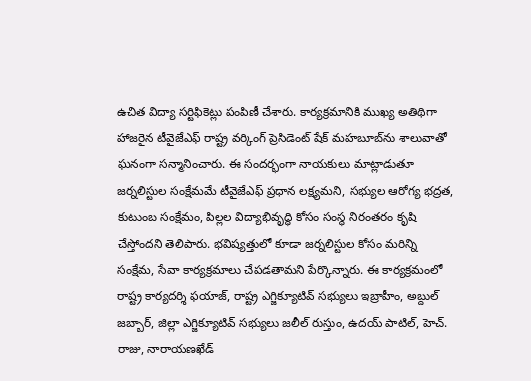ఉచిత విద్యా సర్టిఫికెట్లు పంపిణీ చేశారు. కార్యక్రమానికి ముఖ్య అతిథిగా హాజరైన టీవైజేఎఫ్ రాష్ట్ర వర్కింగ్ ప్రెసిడెంట్ షేక్ మహబూబ్‌ను శాలువాతో ఘనంగా సన్మానించారు. ఈ సందర్భంగా నాయకులు మాట్లాడుతూ జర్నలిస్టుల సంక్షేమమే టీవైజేఎఫ్ ప్రధాన లక్ష్యమని, సభ్యుల ఆరోగ్య భద్రత, కుటుంబ సంక్షేమం, పిల్లల విద్యాభివృద్ధి కోసం సంస్థ నిరంతరం కృషి చేస్తోందని తెలిపారు. భవిష్యత్తులో కూడా జర్నలిస్టుల కోసం మరిన్ని సంక్షేమ, సేవా కార్యక్రమాలు చేపడతామని పేర్కొన్నారు. ఈ కార్యక్రమంలో రాష్ట్ర కార్యదర్శి ఫయాజ్, రాష్ట్ర ఎగ్జిక్యూటివ్ సభ్యులు ఇబ్రాహీం, అబ్దుల్ జబ్బార్, జిల్లా ఎగ్జిక్యూటివ్ సభ్యులు జలీల్ రుస్తుం, ఉదయ్ పాటిల్, హెచ్. రాజు, నారాయణఖేడ్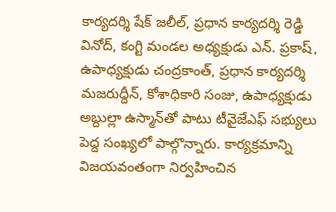కార్యదర్శి షేక్ జలీల్, ప్రధాన కార్యదర్శి రెడ్డి వినోద్, కంగ్టి మండల అధ్యక్షుడు ఎన్. ప్రకాష్, ఉపాధ్యక్షుడు చంద్రకాంత్, ప్రధాన కార్యదర్శి మజరుద్దీన్, కోశాధికారి సంజు, ఉపాధ్యక్షుడు అబ్దుల్లా ఉస్మాన్‌తో పాటు టీవైజేఎఫ్ సభ్యులు పెద్ద సంఖ్యలో పాల్గొన్నారు. కార్యక్రమాన్ని విజయవంతంగా నిర్వహించిన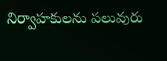నిర్వాహకులను పలువురు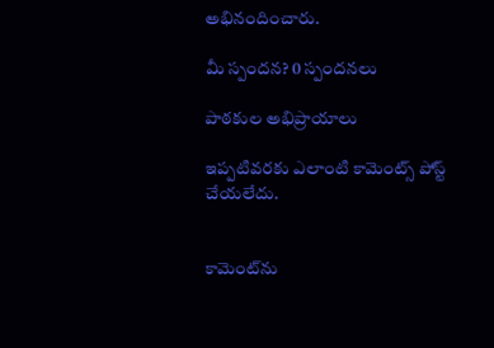అభినందించారు.

మీ స్పందన? 0 స్పందనలు

పాఠకుల అభిప్రాయాలు

ఇప్పటివరకు ఎలాంటి కామెంట్స్ పోస్ట్ చేయలేదు.


కామెంట్‌ను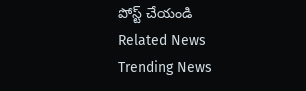పోస్ట్ చేయండి
Related News
Trending News